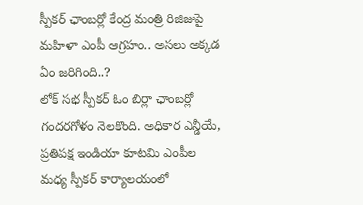స్పీకర్ ఛాంబర్లో కేంద్ర మంత్రి రిజిజుపై మహిళా ఎంపీ ఆగ్రహం.. అసలు అక్కడ ఏం జరిగింది..?
లోక్ సభ స్పీకర్ ఓం బిర్లా ఛాంబర్లో గందరగోళం నెలకొంది. అధికార ఎన్డీయే, ప్రతిపక్ష ఇండియా కూటమి ఎంపీల మధ్య స్పీకర్ కార్యాలయంలో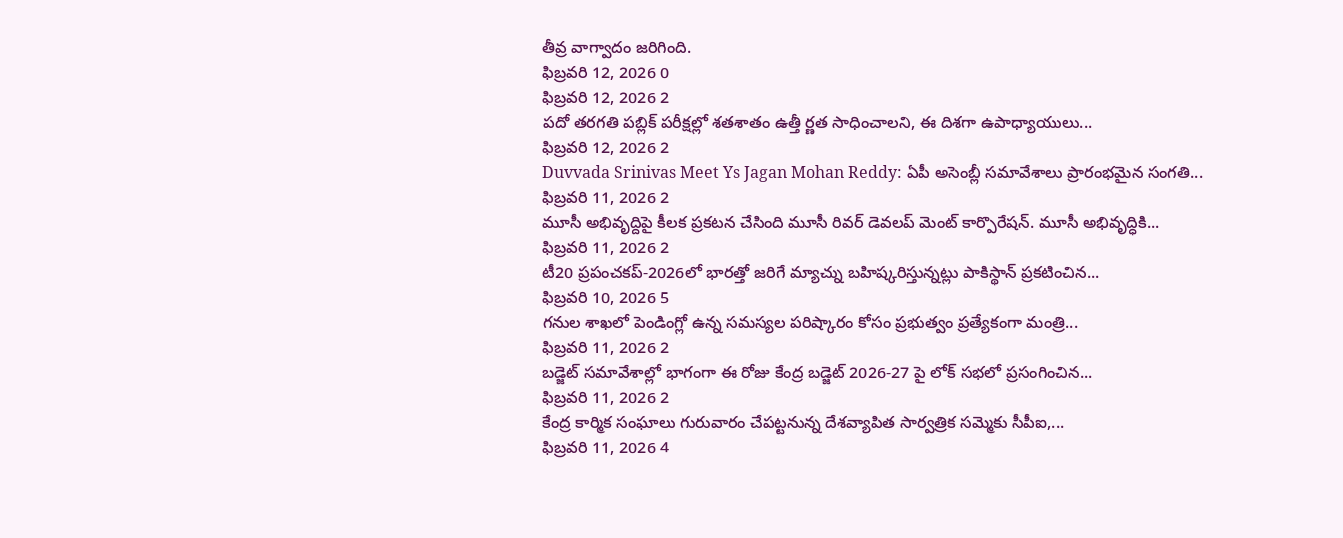తీవ్ర వాగ్వాదం జరిగింది.
ఫిబ్రవరి 12, 2026 0
ఫిబ్రవరి 12, 2026 2
పదో తరగతి పబ్లిక్ పరీక్షల్లో శతశాతం ఉత్తీ ర్ణత సాధించాలని, ఈ దిశగా ఉపాధ్యాయులు...
ఫిబ్రవరి 12, 2026 2
Duvvada Srinivas Meet Ys Jagan Mohan Reddy: ఏపీ అసెంబ్లీ సమావేశాలు ప్రారంభమైన సంగతి...
ఫిబ్రవరి 11, 2026 2
మూసీ అభివృద్దిపై కీలక ప్రకటన చేసింది మూసీ రివర్ డెవలప్ మెంట్ కార్పొరేషన్. మూసీ అభివృద్ధికి...
ఫిబ్రవరి 11, 2026 2
టీ20 ప్రపంచకప్-2026లో భారత్తో జరిగే మ్యాచ్ను బహిష్కరిస్తున్నట్లు పాకిస్థాన్ ప్రకటించిన...
ఫిబ్రవరి 10, 2026 5
గనుల శాఖలో పెండింగ్లో ఉన్న సమస్యల పరిష్కారం కోసం ప్రభుత్వం ప్రత్యేకంగా మంత్రి...
ఫిబ్రవరి 11, 2026 2
బడ్జెట్ సమావేశాల్లో భాగంగా ఈ రోజు కేంద్ర బడ్జెట్ 2026-27 పై లోక్ సభలో ప్రసంగించిన...
ఫిబ్రవరి 11, 2026 2
కేంద్ర కార్మిక సంఘాలు గురువారం చేపట్టనున్న దేశవ్యాపిత సార్వత్రిక సమ్మెకు సీపీఐ,...
ఫిబ్రవరి 11, 2026 4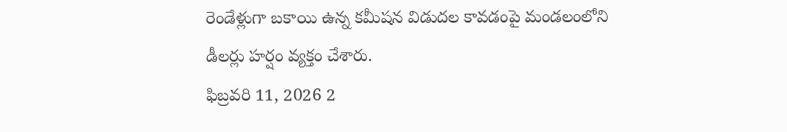రెండేళ్లుగా బకాయి ఉన్న కమీషన విడుదల కావడంపై మండలంలోని డీలర్లు హర్షం వ్యక్తం చేశారు.
ఫిబ్రవరి 11, 2026 2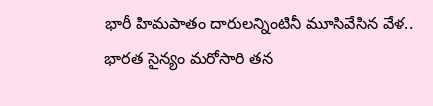భారీ హిమపాతం దారులన్నింటినీ మూసివేసిన వేళ.. భారత సైన్యం మరోసారి తన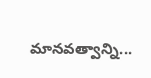మానవత్వాన్ని...